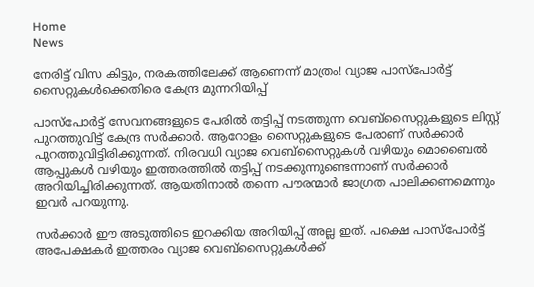Home
News

നേരിട്ട് വിസ കിട്ടും, നരകത്തിലേക്ക് ആണെന്ന് മാത്രം! വ്യാജ പാസ്പോർട്ട് സൈറ്റുകൾക്കെതിരെ കേന്ദ്ര മുന്നറിയിപ്പ്

പാസ്പോർട്ട് സേവനങ്ങളുടെ പേരിൽ തട്ടിപ്പ് നടത്തുന്ന വെബ്സൈറ്റുകളുടെ ലിസ്റ്റ് പുറത്തുവിട്ട് കേന്ദ്ര സർക്കാർ. ആറോളം സൈറ്റുകളുടെ പേരാണ് സർക്കാർ പുറത്തുവിട്ടിരിക്കുന്നത്. നിരവധി വ്യാജ വെബ്സൈറ്റുകൾ വഴിയും മൊബൈൽ ആപ്പുകൾ വഴിയും ഇത്തരത്തിൽ തട്ടിപ്പ് നടക്കുന്നുണ്ടെന്നാണ് സർക്കാർ അറിയിച്ചിരിക്കുന്നത്. ആയതിനാൽ തന്നെ പൗരന്മാർ ജാഗ്രത പാലിക്കണമെന്നും ഇവർ പറയുന്നു.

സർക്കാർ ഈ അടുത്തിടെ ഇറക്കിയ അറിയിപ്പ് അല്ല ഇത്. പക്ഷെ പാസ്‌പോർട്ട് അപേക്ഷകർ ഇത്തരം വ്യാജ വെബ്‌സൈറ്റുകൾക്ക്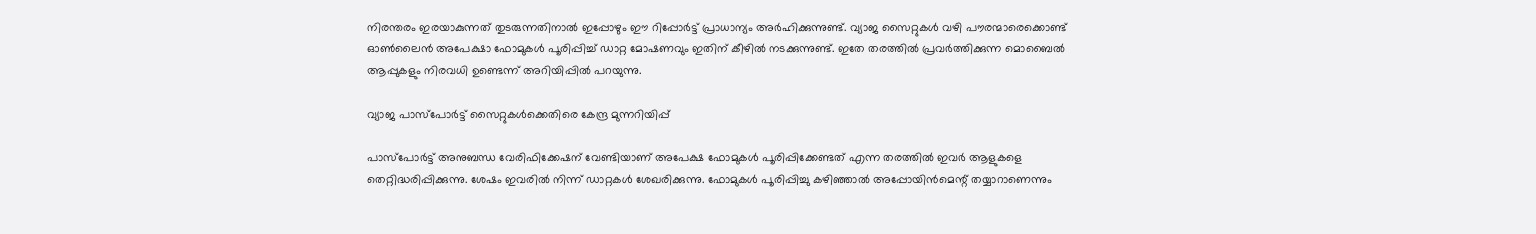നിരന്തരം ഇരയാകുന്നത് തുടരുന്നതിനാൽ ഇപ്പോഴും ഈ റിപ്പോർട്ട് പ്രാധാന്യം അർഹിക്കുന്നുണ്ട്. വ്യാജ സൈറ്റുകൾ വഴി പൗരന്മാരെക്കൊണ്ട് ഓൺലൈൻ അപേക്ഷാ ഫോമുകൾ പൂരിപ്പിച്ച് ഡാറ്റ മോഷണവും ഇതിന് കീഴിൽ നടക്കുന്നുണ്ട്. ഇതേ തരത്തിൽ പ്രവർത്തിക്കുന്ന മൊബൈൽ ആപ്പുകളും നിരവധി ഉണ്ടെന്ന് അറിയിപ്പിൽ പറയുന്നു.

വ്യാജ പാസ്പോർട്ട് സൈറ്റുകൾക്കെതിരെ കേന്ദ്ര മുന്നറിയിപ്പ്

പാസ്പോർട്ട് അനുബന്ധ വേരിഫിക്കേഷന് വേണ്ടിയാണ് അപേക്ഷ ഫോമുകൾ പൂരിപ്പിക്കേണ്ടത് എന്ന തരത്തിൽ ഇവർ ആളുകളെ തെറ്റിദ്ധരിപ്പിക്കുന്നു. ശേഷം ഇവരിൽ നിന്ന് ഡാറ്റകൾ ശേഖരിക്കുന്നു. ഫോമുകൾ പൂരിപ്പിച്ചു കഴിഞ്ഞാൽ അപ്പോയിൻമെന്റ് തയ്യാറാണെന്നും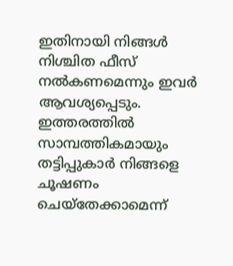ഇതിനായി നിങ്ങൾ‌ നിശ്ചിത ഫീസ് നൽകണമെന്നും ഇവർ ആവശ്യപ്പെടും. ഇത്തരത്തിൽ സാമ്പത്തികമായും തട്ടിപ്പുകാർ നിങ്ങളെ ചൂഷണം ചെയ്തേക്കാമെന്ന്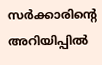സർക്കാരിന്റെ അറിയിപ്പിൽ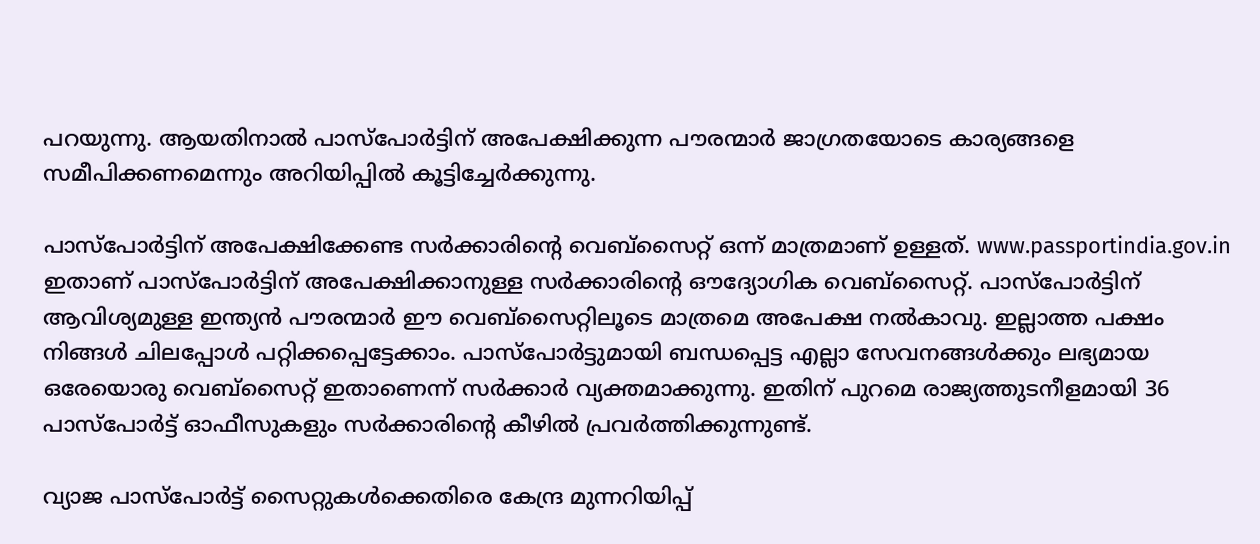പറയുന്നു. ആയതിനാൽ പാസ്പോർട്ടിന് അപേക്ഷിക്കുന്ന പൗരന്മാർ ജാഗ്രതയോടെ കാര്യങ്ങളെ സമീപിക്കണമെന്നും അറിയിപ്പിൽ കൂട്ടിച്ചേർക്കുന്നു.

പാസ്പോർട്ടിന് അപേക്ഷിക്കേണ്ട സർക്കാരിന്റെ വെബ്സൈറ്റ് ഒന്ന് മാത്രമാണ് ഉള്ളത്. www.passportindia.gov.in ഇതാണ് പാസ്പോർട്ടിന് അപേക്ഷിക്കാനുള്ള സർക്കാരിന്റെ ഔദ്യോഗിക വെബ്സൈറ്റ്. പാസ്പോർട്ടിന് ആവിശ്യമുള്ള ഇന്ത്യൻ പൗരന്മാർ ഈ വെബ്സൈറ്റിലൂടെ മാത്രമെ അപേക്ഷ നൽകാവു. ഇല്ലാത്ത പക്ഷം നിങ്ങൾ ചിലപ്പോൾ പറ്റിക്കപ്പെട്ടേക്കാം. പാസ്‌പോർട്ടുമായി ബന്ധപ്പെട്ട എല്ലാ സേവനങ്ങൾക്കും ലഭ്യമായ ഒരേയൊരു വെബ്‌സൈറ്റ് ഇതാണെന്ന് സർക്കാർ വ്യക്തമാക്കുന്നു. ഇതിന് പുറമെ രാജ്യത്തുടനീളമായി 36 പാസ്‌പോർട്ട് ഓഫീസുകളും സർക്കാരിന്റെ കീഴിൽ പ്രവർത്തിക്കുന്നുണ്ട്.

വ്യാജ പാസ്പോർട്ട് സൈറ്റുകൾക്കെതിരെ കേന്ദ്ര മുന്നറിയിപ്പ്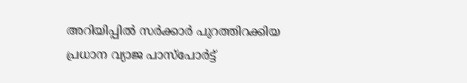അറിയിപ്പിൽ സർക്കാർ പുറത്തിറക്കിയ പ്രധാന വ്യാജ പാസ്പോർട്ട്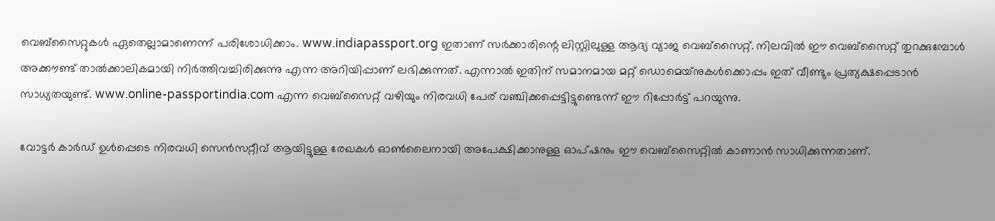വെബ്സൈറ്റുകൾ ഏതെല്ലാമാണെന്ന് പരിശോധിക്കാം. www.indiapassport.org ഇതാണ് സർക്കാരിന്റെ ലിസ്റ്റിലുള്ള ആദ്യ വ്യാജ വെബ്സൈറ്റ്. നിലവിൽ ഈ വെബ്സൈറ്റ് തുറക്കുമ്പോൾ അക്കൗണ്ട് താൽക്കാലികമായി നിർത്തിവച്ചിരിക്കുന്നു എന്ന അറിയിപ്പാണ് ലഭിക്കുന്നത്. എന്നാൽ ഇതിന് സമാനമായ മറ്റ് ഡൊമെയ്‌നുകൾക്കൊപ്പം ഇത് വീണ്ടും പ്രത്യക്ഷപ്പെടാൻ സാധ്യതയുണ്ട്. www.online-passportindia.com എന്ന വെബ്സൈറ്റ് വഴിയും നിരവധി പേര് വഞ്ചിക്കപ്പെട്ടിട്ടുണ്ടെന്ന് ഈ റിപ്പോർട്ട് പറയുന്നു.

വോട്ടർ കാർഡ് ഉൾപ്പെടെ നിരവധി സെൻസറ്റീവ് ആയിട്ടുള്ള രേഖകൾ ഓൺലൈനായി അപേക്ഷിക്കാനുള്ള ഓപ്ഷനും ഈ വെബ്സൈറ്റിൽ കാണാൻ സാധിക്കുന്നതാണ്.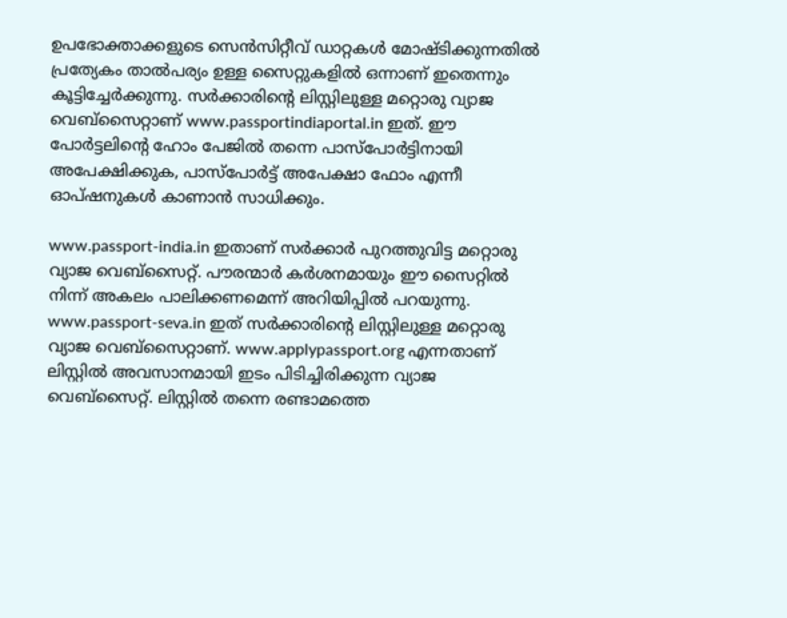ഉപഭോക്താക്കളുടെ സെൻസിറ്റീവ് ഡാറ്റകൾ മോഷ്ടിക്കുന്നതിൽ പ്രത്യേകം താൽപര്യം ഉള്ള സൈറ്റുകളിൽ ഒന്നാണ് ഇതെന്നും കൂട്ടിച്ചേർക്കുന്നു. സർക്കാരിന്റെ ലിസ്റ്റിലുള്ള മറ്റൊരു വ്യാജ വെബ്സൈറ്റാണ് www.passportindiaportal.in ഇത്. ഈ പോർട്ടലിന്റെ ഹോം പേജിൽ തന്നെ പാസ്‌പോർട്ടിനായി അപേക്ഷിക്കുക, പാസ്‌പോർട്ട് അപേക്ഷാ ഫോം എന്നീ ഓപ്ഷനുകൾ കാണാൻ സാധിക്കും.

www.passport-india.in ഇതാണ് സർക്കാർ പുറത്തുവിട്ട മറ്റൊരു വ്യാജ വെബ്സൈറ്റ്. പൗരന്മാർ കർശനമായും ഈ സൈറ്റിൽ നിന്ന് അകലം പാലിക്കണമെന്ന് അറിയിപ്പിൽ പറയുന്നു. www.passport-seva.in ഇത് സർക്കാരിന്റെ ലിസ്റ്റിലുള്ള മറ്റൊരു വ്യാജ വെബ്സൈറ്റാണ്. www.applypassport.org എന്നതാണ് ലിസ്റ്റിൽ അവസാനമായി ഇടം പിടിച്ചിരിക്കുന്ന വ്യാജ വെബ്സൈറ്റ്. ലിസ്റ്റിൽ തന്നെ രണ്ടാമത്തെ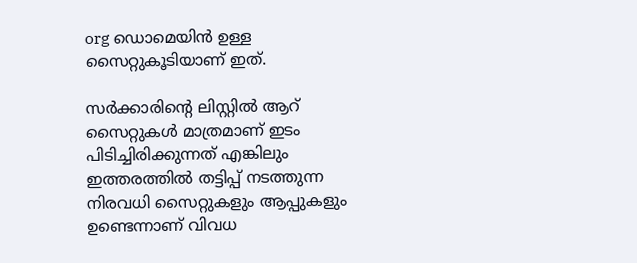org ഡൊമെയിൻ ഉള്ള സൈറ്റുകൂടിയാണ് ഇത്.

സർക്കാരിന്റെ ലിസ്റ്റിൽ ആറ് സൈറ്റുകൾ മാത്രമാണ് ഇടം പിടിച്ചിരിക്കുന്നത് എങ്കിലും ഇത്തരത്തിൽ തട്ടിപ്പ് നടത്തുന്ന നിരവധി സൈറ്റുകളും ആപ്പുകളും ഉണ്ടെന്നാണ് വിവധ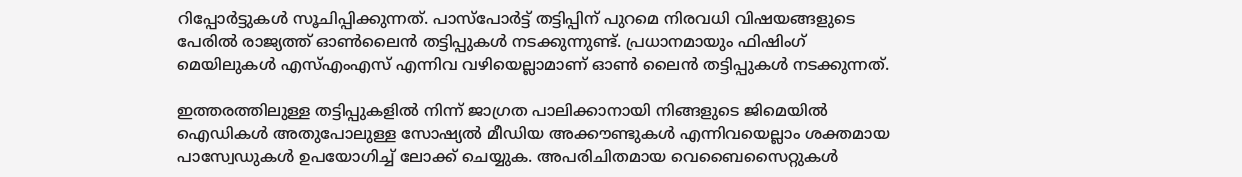റിപ്പോർട്ടുകൾ സൂചിപ്പിക്കുന്നത്. പാസ്പോർട്ട് തട്ടിപ്പിന് പുറമെ നിരവധി വിഷയങ്ങളുടെ പേരിൽ രാജ്യത്ത് ഓൺലൈൻ തട്ടിപ്പുകൾ നടക്കുന്നുണ്ട്. പ്രധാനമായും ഫിഷിംഗ് മെയിലുകൾ എസ്എംഎസ് എന്നിവ വഴിയെല്ലാമാണ് ഓൺ ലൈൻ തട്ടിപ്പുകൾ നടക്കുന്നത്.

ഇത്തരത്തിലുള്ള തട്ടിപ്പുകളിൽ നിന്ന് ജാഗ്രത പാലിക്കാനായി നിങ്ങളുടെ ജിമെയിൽ ഐഡികൾ അതുപോലുള്ള സോഷ്യൽ മീഡിയ അക്കൗണ്ടുകൾ എന്നിവയെല്ലാം ശക്തമായ പാസ്വേഡുകൾ ഉപയോഗിച്ച് ലോക്ക് ചെയ്യുക. അപരിചിതമായ വെബൈസൈറ്റുകൾ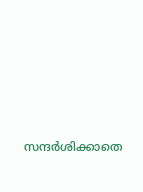സന്ദർശിക്കാതെ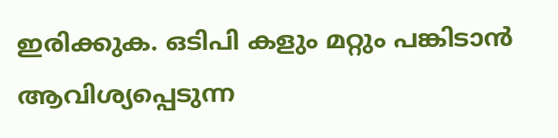ഇരിക്കുക. ഒടിപി കളും മറ്റും പങ്കിടാൻ ആവിശ്യപ്പെടുന്ന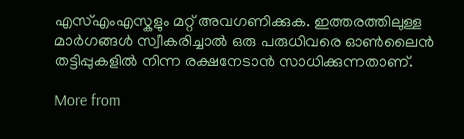എസ്എംഎസ്കളും മറ്റ് അവഗണിക്കുക. ഇത്തരത്തിലുള്ള മാർഗങ്ങൾ സ്വീകരിച്ചാൽ ഒരു പരുധിവരെ ഓൺലൈൻ തട്ടിപ്പുകളിൽ നിന്ന രക്ഷനേടാൻ സാധിക്കുന്നതാണ്.

More from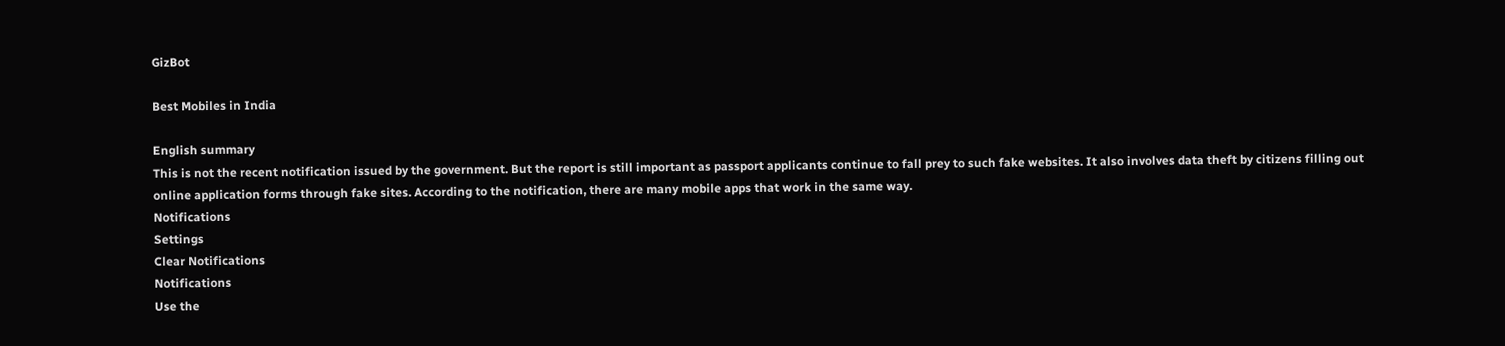GizBot

Best Mobiles in India

English summary
This is not the recent notification issued by the government. But the report is still important as passport applicants continue to fall prey to such fake websites. It also involves data theft by citizens filling out online application forms through fake sites. According to the notification, there are many mobile apps that work in the same way.
Notifications
Settings
Clear Notifications
Notifications
Use the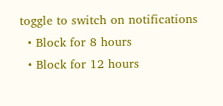toggle to switch on notifications
  • Block for 8 hours
  • Block for 12 hours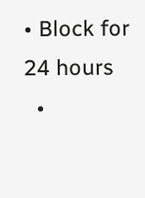• Block for 24 hours
  •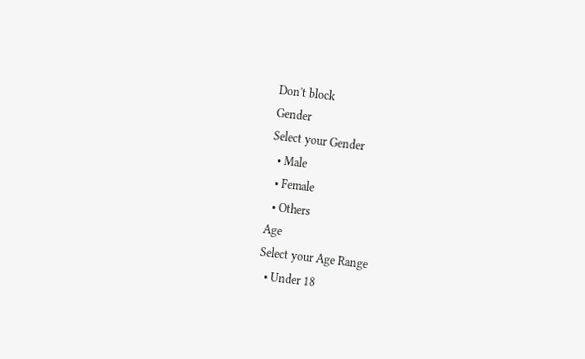Don't block
Gender
Select your Gender
  • Male
  • Female
  • Others
Age
Select your Age Range
  • Under 18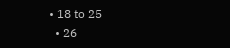• 18 to 25
  • 26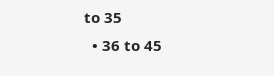to 35
  • 36 to 45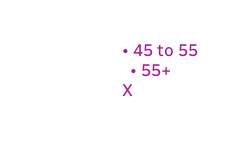• 45 to 55
  • 55+
X